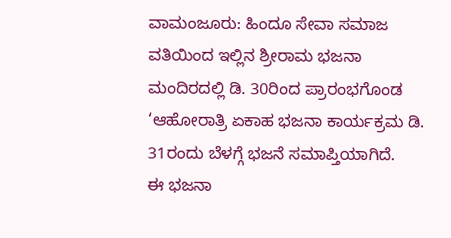ವಾಮಂಜೂರು: ಹಿಂದೂ ಸೇವಾ ಸಮಾಜ ವತಿಯಿಂದ ಇಲ್ಲಿನ ಶ್ರೀರಾಮ ಭಜನಾ ಮಂದಿರದಲ್ಲಿ ಡಿ. 30ರಿಂದ ಪ್ರಾರಂಭಗೊಂಡ ‘ಆಹೋರಾತ್ರಿ ಏಕಾಹ ಭಜನಾ ಕಾರ್ಯಕ್ರಮ ಡಿ. 31ರಂದು ಬೆಳಗ್ಗೆ ಭಜನೆ ಸಮಾಪ್ತಿಯಾಗಿದೆ.
ಈ ಭಜನಾ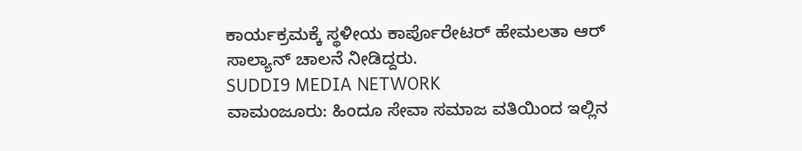ಕಾರ್ಯಕ್ರಮಕ್ಕೆ ಸ್ಥಳೀಯ ಕಾರ್ಪೊರೇಟರ್ ಹೇಮಲತಾ ಆರ್ ಸಾಲ್ಯಾನ್ ಚಾಲನೆ ನೀಡಿದ್ದರು.
SUDDI9 MEDIA NETWORK
ವಾಮಂಜೂರು: ಹಿಂದೂ ಸೇವಾ ಸಮಾಜ ವತಿಯಿಂದ ಇಲ್ಲಿನ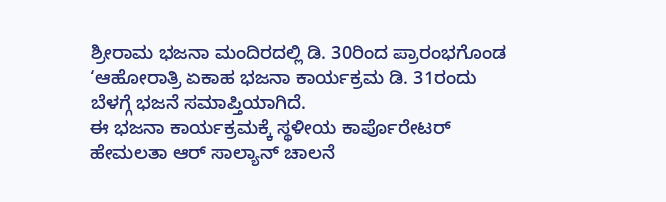ಶ್ರೀರಾಮ ಭಜನಾ ಮಂದಿರದಲ್ಲಿ ಡಿ. 30ರಿಂದ ಪ್ರಾರಂಭಗೊಂಡ ‘ಆಹೋರಾತ್ರಿ ಏಕಾಹ ಭಜನಾ ಕಾರ್ಯಕ್ರಮ ಡಿ. 31ರಂದು ಬೆಳಗ್ಗೆ ಭಜನೆ ಸಮಾಪ್ತಿಯಾಗಿದೆ.
ಈ ಭಜನಾ ಕಾರ್ಯಕ್ರಮಕ್ಕೆ ಸ್ಥಳೀಯ ಕಾರ್ಪೊರೇಟರ್ ಹೇಮಲತಾ ಆರ್ ಸಾಲ್ಯಾನ್ ಚಾಲನೆ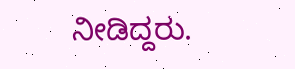ನೀಡಿದ್ದರು.